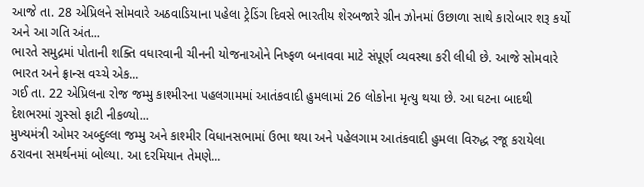આજે તા. 28 એપ્રિલને સોમવારે અઠવાડિયાના પહેલા ટ્રેડિંગ દિવસે ભારતીય શેરબજારે ગ્રીન ઝોનમાં ઉછાળા સાથે કારોબાર શરૂ કર્યો અને આ ગતિ અંત...
ભારતે સમુદ્રમાં પોતાની શક્તિ વધારવાની ચીનની યોજનાઓને નિષ્ફળ બનાવવા માટે સંપૂર્ણ વ્યવસ્થા કરી લીધી છે. આજે સોમવારે ભારત અને ફ્રાન્સ વચ્ચે એક...
ગઈ તા. 22 એપ્રિલના રોજ જમ્મુ કાશ્મીરના પહલગામમાં આતંકવાદી હુમલામાં 26 લોકોના મૃત્યુ થયા છે. આ ઘટના બાદથી દેશભરમાં ગુસ્સો ફાટી નીકળ્યો...
મુખ્યમંત્રી ઓમર અબ્દુલ્લા જમ્મુ અને કાશ્મીર વિધાનસભામાં ઉભા થયા અને પહેલગામ આતંકવાદી હુમલા વિરુદ્ધ રજૂ કરાયેલા ઠરાવના સમર્થનમાં બોલ્યા. આ દરમિયાન તેમણે...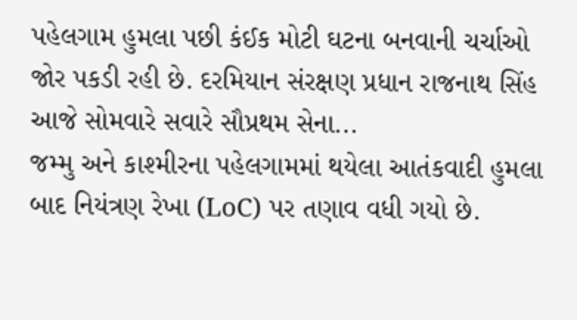પહેલગામ હુમલા પછી કંઈક મોટી ઘટના બનવાની ચર્ચાઓ જોર પકડી રહી છે. દરમિયાન સંરક્ષણ પ્રધાન રાજનાથ સિંહ આજે સોમવારે સવારે સૌપ્રથમ સેના...
જમ્મુ અને કાશ્મીરના પહેલગામમાં થયેલા આતંકવાદી હુમલા બાદ નિયંત્રણ રેખા (LoC) પર તણાવ વધી ગયો છે.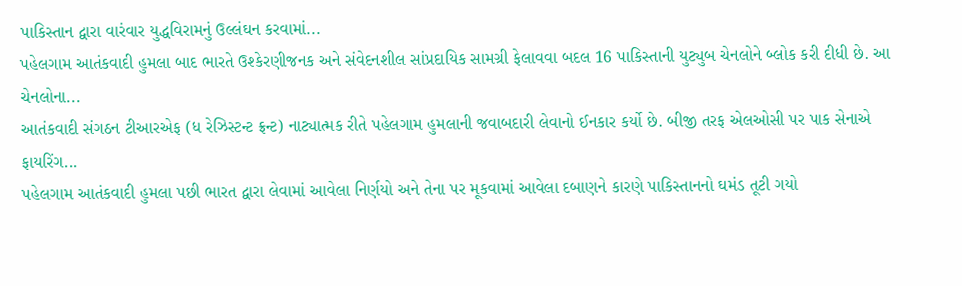પાકિસ્તાન દ્વારા વારંવાર યુદ્ધવિરામનું ઉલ્લંઘન કરવામાં...
પહેલગામ આતંકવાદી હુમલા બાદ ભારતે ઉશ્કેરણીજનક અને સંવેદનશીલ સાંપ્રદાયિક સામગ્રી ફેલાવવા બદલ 16 પાકિસ્તાની યુટ્યુબ ચેનલોને બ્લોક કરી દીધી છે. આ ચેનલોના...
આતંકવાદી સંગઠન ટીઆરએફ (ધ રેઝિસ્ટન્ટ ફ્રન્ટ) નાટ્યાત્મક રીતે પહેલગામ હુમલાની જવાબદારી લેવાનો ઈનકાર કર્યો છે. બીજી તરફ એલઓસી પર પાક સેનાએ ફાયરિંગ...
પહેલગામ આતંકવાદી હુમલા પછી ભારત દ્વારા લેવામાં આવેલા નિર્ણયો અને તેના પર મૂકવામાં આવેલા દબાણને કારણે પાકિસ્તાનનો ઘમંડ તૂટી ગયો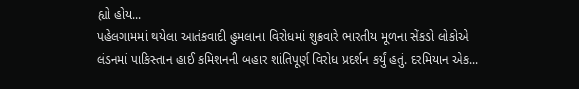હ્યો હોય...
પહેલગામમાં થયેલા આતંકવાદી હુમલાના વિરોધમાં શુક્રવારે ભારતીય મૂળના સેંકડો લોકોએ લંડનમાં પાકિસ્તાન હાઈ કમિશનની બહાર શાંતિપૂર્ણ વિરોધ પ્રદર્શન કર્યું હતું. દરમિયાન એક...